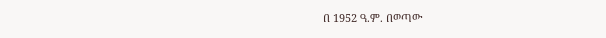በ 1952 ዓ.ም. በወጣው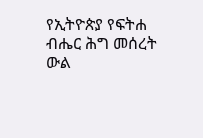የኢትዮጵያ የፍትሐ ብሔር ሕግ መሰረት ውል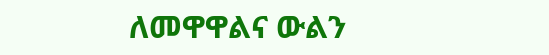ለመዋዋልና ውልን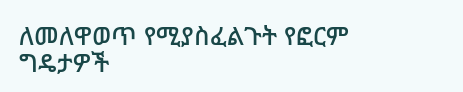ለመለዋወጥ የሚያስፈልጉት የፎርም ግዴታዎች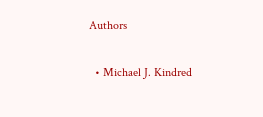Authors

  • Michael J. Kindred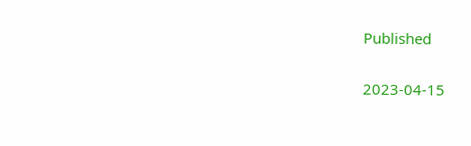Published

2023-04-15